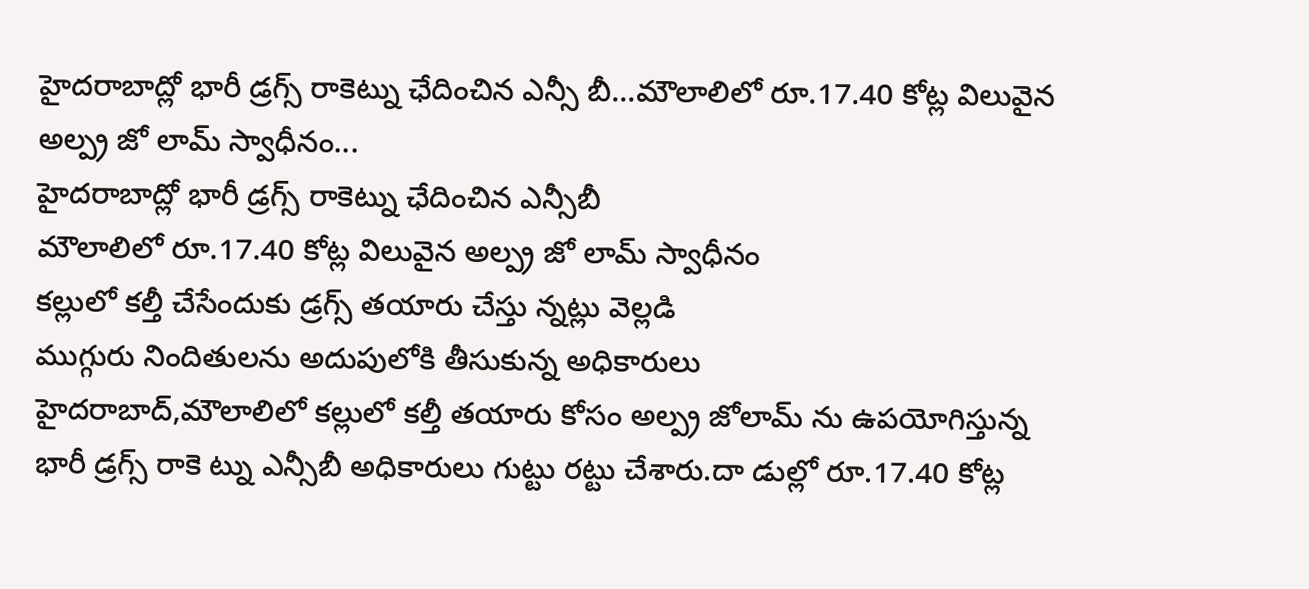హైదరాబాద్లో భారీ డ్రగ్స్ రాకెట్ను ఛేదించిన ఎన్సీ బీ...మౌలాలిలో రూ.17.40 కోట్ల విలువైన అల్ప్ర జో లామ్ స్వాధీనం...
హైదరాబాద్లో భారీ డ్రగ్స్ రాకెట్ను ఛేదించిన ఎన్సీబీ
మౌలాలిలో రూ.17.40 కోట్ల విలువైన అల్ప్ర జో లామ్ స్వాధీనం
కల్లులో కల్తీ చేసేందుకు డ్రగ్స్ తయారు చేస్తు న్నట్లు వెల్లడి
ముగ్గురు నిందితులను అదుపులోకి తీసుకున్న అధికారులు
హైదరాబాద్,మౌలాలిలో కల్లులో కల్తీ తయారు కోసం అల్ప్ర జోలామ్ ను ఉపయోగిస్తున్న భారీ డ్రగ్స్ రాకె ట్ను ఎన్సీబీ అధికారులు గుట్టు రట్టు చేశారు.దా డుల్లో రూ.17.40 కోట్ల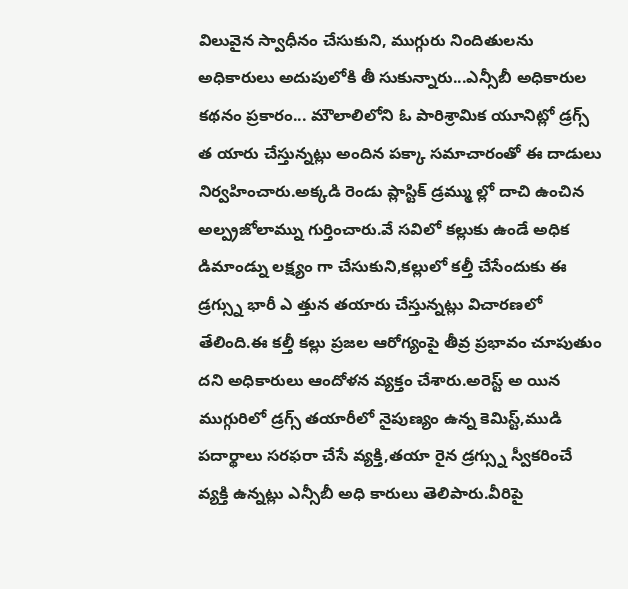విలువైన స్వాధీనం చేసుకుని, ముగ్గురు నిందితులను అధికారులు అదుపులోకి తీ సుకున్నారు...ఎన్సీబీ అధికారుల కథనం ప్రకారం... మౌలాలిలోని ఓ పారిశ్రామిక యూనిట్లో డ్రగ్స్ త యారు చేస్తున్నట్లు అందిన పక్కా సమాచారంతో ఈ దాడులు నిర్వహించారు.అక్కడి రెండు ప్లాస్టిక్ డ్రమ్ము ల్లో దాచి ఉంచిన అల్ప్రజోలామ్ను గుర్తించారు.వే సవిలో కల్లుకు ఉండే అధిక డిమాండ్ను లక్ష్యం గా చేసుకుని,కల్లులో కల్తీ చేసేందుకు ఈ డ్రగ్స్ను భారీ ఎ త్తున తయారు చేస్తున్నట్లు విచారణలో తేలింది.ఈ కల్తీ కల్లు ప్రజల ఆరోగ్యంపై తీవ్ర ప్రభావం చూపుతుం దని అధికారులు ఆందోళన వ్యక్తం చేశారు.అరెస్ట్ అ యిన ముగ్గురిలో డ్రగ్స్ తయారీలో నైపుణ్యం ఉన్న కెమిస్ట్,ముడి పదార్థాలు సరఫరా చేసే వ్యక్తి,తయా రైన డ్రగ్స్ను స్వీకరించే వ్యక్తి ఉన్నట్లు ఎన్సీబీ అధి కారులు తెలిపారు.వీరిపై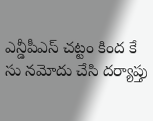ఎన్డీపీఎస్ చట్టం కింద కే సు నమోదు చేసి దర్యాప్తు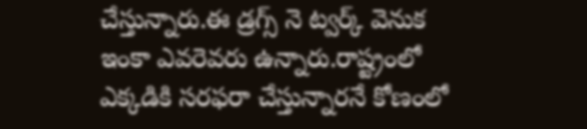చేస్తున్నారు.ఈ డ్రగ్స్ నె ట్వర్క్ వెనుక ఇంకా ఎవరెవరు ఉన్నారు.రాష్ట్రంలో ఎక్కడికి సరఫరా చేస్తున్నారనే కోణంలో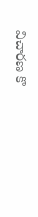విచారణ కొ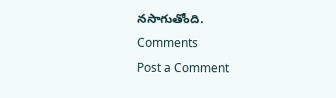నసాగుతోంది.
Comments
Post a Comment